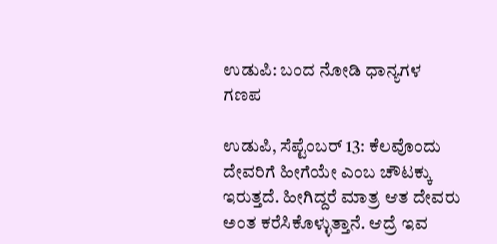ಉಡುಪಿ: ಬಂದ ನೋಡಿ ಧಾನ್ಯಗಳ ಗಣಪ

ಉಡುಪಿ, ಸೆಪ್ಟೆಂಬರ್ 13: ಕೆಲವೊಂದು ದೇವರಿಗೆ ಹೀಗೆಯೇ ಎಂಬ ಚೌಟಕ್ಕು ಇರುತ್ತದೆ. ಹೀಗಿದ್ದರೆ ಮಾತ್ರ ಆತ ದೇವರು ಅಂತ ಕರೆಸಿಕೊಳ್ಳುತ್ತಾನೆ. ಆದ್ರೆ ಇವ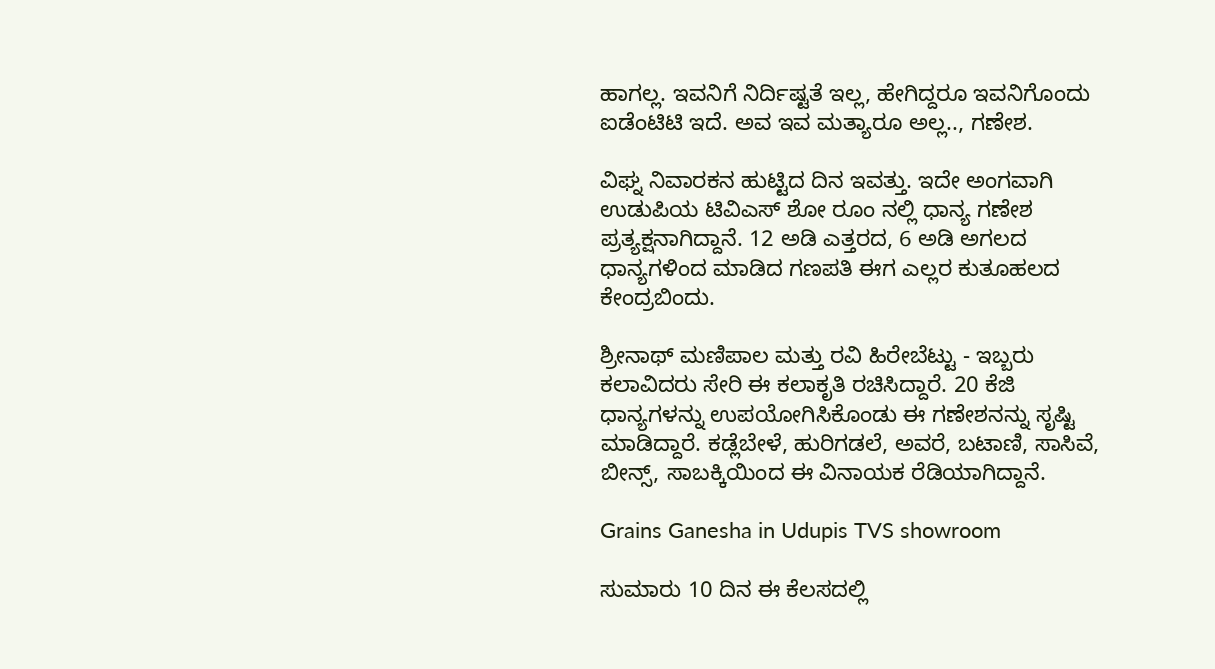ಹಾಗಲ್ಲ. ಇವನಿಗೆ ನಿರ್ದಿಷ್ಟತೆ ಇಲ್ಲ, ಹೇಗಿದ್ದರೂ ಇವನಿಗೊಂದು ಐಡೆಂಟಿಟಿ ಇದೆ. ಅವ ಇವ ಮತ್ಯಾರೂ ಅಲ್ಲ.., ಗಣೇಶ.

ವಿಘ್ನ ನಿವಾರಕನ ಹುಟ್ಟಿದ ದಿನ ಇವತ್ತು. ಇದೇ ಅಂಗವಾಗಿ ಉಡುಪಿಯ ಟಿವಿಎಸ್ ಶೋ ರೂಂ ನಲ್ಲಿ ಧಾನ್ಯ ಗಣೇಶ ಪ್ರತ್ಯಕ್ಷನಾಗಿದ್ದಾನೆ. 12 ಅಡಿ ಎತ್ತರದ, 6 ಅಡಿ ಅಗಲದ ಧಾನ್ಯಗಳಿಂದ ಮಾಡಿದ ಗಣಪತಿ ಈಗ ಎಲ್ಲರ ಕುತೂಹಲದ ಕೇಂದ್ರಬಿಂದು.

ಶ್ರೀನಾಥ್ ಮಣಿಪಾಲ ಮತ್ತು ರವಿ ಹಿರೇಬೆಟ್ಟು - ಇಬ್ಬರು ಕಲಾವಿದರು ಸೇರಿ ಈ ಕಲಾಕೃತಿ ರಚಿಸಿದ್ದಾರೆ. 20 ಕೆಜಿ ಧಾನ್ಯಗಳನ್ನು ಉಪಯೋಗಿಸಿಕೊಂಡು ಈ ಗಣೇಶನನ್ನು ಸೃಷ್ಟಿ ಮಾಡಿದ್ದಾರೆ. ಕಡ್ಲೆಬೇಳೆ, ಹುರಿಗಡಲೆ, ಅವರೆ, ಬಟಾಣಿ, ಸಾಸಿವೆ, ಬೀನ್ಸ್, ಸಾಬಕ್ಕಿಯಿಂದ ಈ ವಿನಾಯಕ ರೆಡಿಯಾಗಿದ್ದಾನೆ.

Grains Ganesha in Udupis TVS showroom

ಸುಮಾರು 10 ದಿನ ಈ ಕೆಲಸದಲ್ಲಿ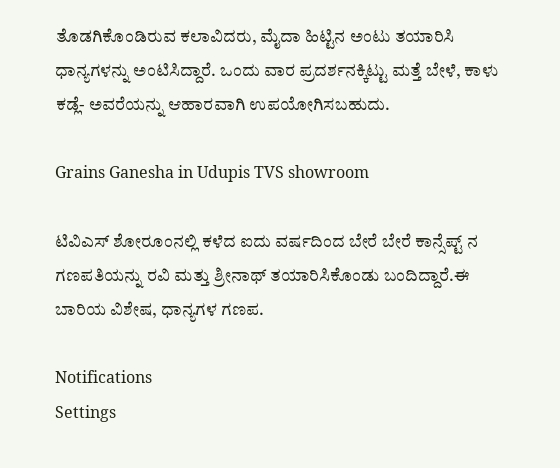ತೊಡಗಿಕೊಂಡಿರುವ ಕಲಾವಿದರು, ಮೈದಾ ಹಿಟ್ಟಿನ ಅಂಟು ತಯಾರಿಸಿ ಧಾನ್ಯಗಳನ್ನು ಅಂಟಿಸಿದ್ದಾರೆ. ಒಂದು ವಾರ ಪ್ರದರ್ಶನಕ್ಕಿಟ್ಟು ಮತ್ತೆ ಬೇಳೆ, ಕಾಳು ಕಡ್ಲೆ- ಅವರೆಯನ್ನು ಆಹಾರವಾಗಿ ಉಪಯೋಗಿಸಬಹುದು.

Grains Ganesha in Udupis TVS showroom

ಟಿವಿಎಸ್ ಶೋರೂಂನಲ್ಲಿ ಕಳೆದ ಐದು ವರ್ಷದಿಂದ ಬೇರೆ ಬೇರೆ ಕಾನ್ಸೆಪ್ಟ್ ನ ಗಣಪತಿಯನ್ನು ರವಿ ಮತ್ತು ಶ್ರೀನಾಥ್ ತಯಾರಿಸಿಕೊಂಡು ಬಂದಿದ್ದಾರೆ.ಈ ಬಾರಿಯ ವಿಶೇಷ, ಧಾನ್ಯಗಳ ಗಣಪ.

Notifications
Settings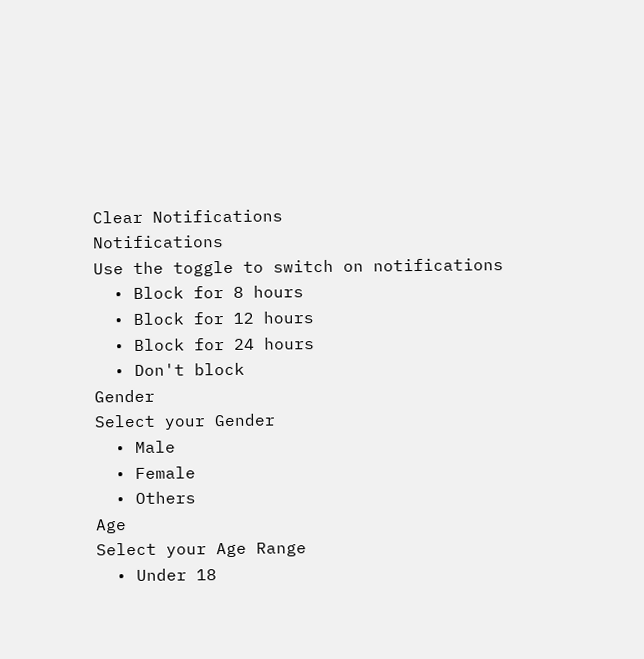Clear Notifications
Notifications
Use the toggle to switch on notifications
  • Block for 8 hours
  • Block for 12 hours
  • Block for 24 hours
  • Don't block
Gender
Select your Gender
  • Male
  • Female
  • Others
Age
Select your Age Range
  • Under 18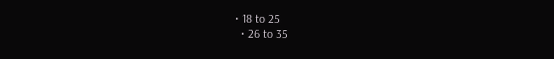• 18 to 25
  • 26 to 35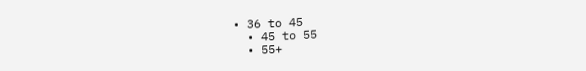• 36 to 45
  • 45 to 55
  • 55+